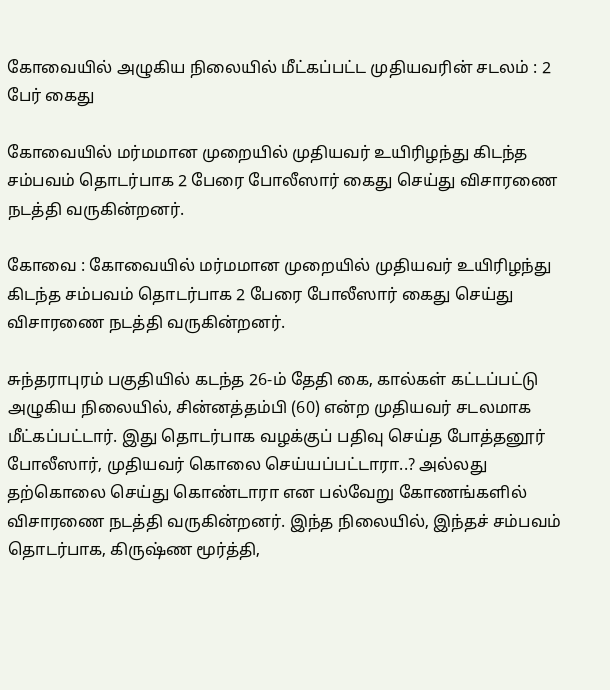கோவையில் அழுகிய நிலையில் மீட்கப்பட்ட முதியவரின் சடலம் : 2 பேர் கைது

கோவையில் மர்மமான முறையில் முதியவர் உயிரிழந்து கிடந்த சம்பவம் தொடர்பாக 2 பேரை போலீஸார் கைது செய்து விசாரணை நடத்தி வருகின்றனர்.

கோவை : கோவையில் மர்மமான முறையில் முதியவர் உயிரிழந்து கிடந்த சம்பவம் தொடர்பாக 2 பேரை போலீஸார் கைது செய்து விசாரணை நடத்தி வருகின்றனர்.

சுந்தராபுரம் பகுதியில் கடந்த 26-ம் தேதி கை, கால்கள் கட்டப்பட்டு அழுகிய நிலையில், சின்னத்தம்பி (60) என்ற முதியவர் சடலமாக மீட்கப்பட்டார். இது தொடர்பாக வழக்குப் பதிவு செய்த போத்தனூர் போலீஸார், முதியவர் கொலை செய்யப்பட்டாரா..? அல்லது தற்கொலை செய்து கொண்டாரா என பல்வேறு கோணங்களில் விசாரணை நடத்தி வருகின்றனர். இந்த நிலையில், இந்தச் சம்பவம் தொடர்பாக, கிருஷ்ண மூர்த்தி,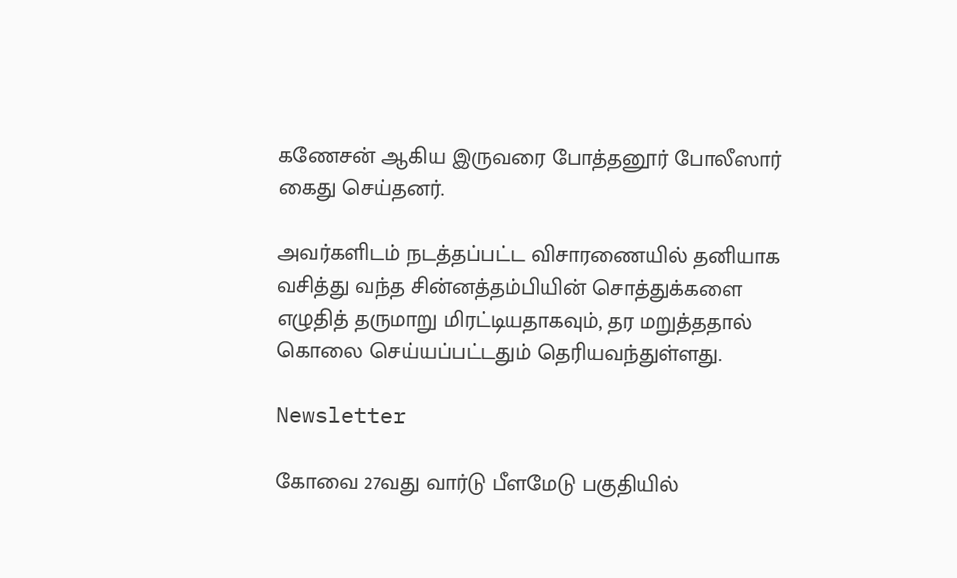கணேசன் ஆகிய இருவரை போத்தனூர் போலீஸார் கைது செய்தனர்.

அவர்களிடம் நடத்தப்பட்ட விசாரணையில் தனியாக வசித்து வந்த சின்னத்தம்பியின் சொத்துக்களை எழுதித் தருமாறு மிரட்டியதாகவும், தர மறுத்ததால் கொலை செய்யப்பட்டதும் தெரியவந்துள்ளது.

Newsletter

கோவை 27வது வார்டு பீளமேடு பகுதியில்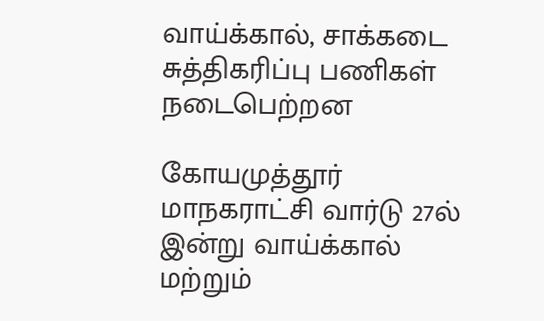வாய்க்கால், சாக்கடை சுத்திகரிப்பு பணிகள் நடைபெற்றன

கோயமுத்தூர் மாநகராட்சி வார்டு 27ல் இன்று வாய்க்கால் மற்றும்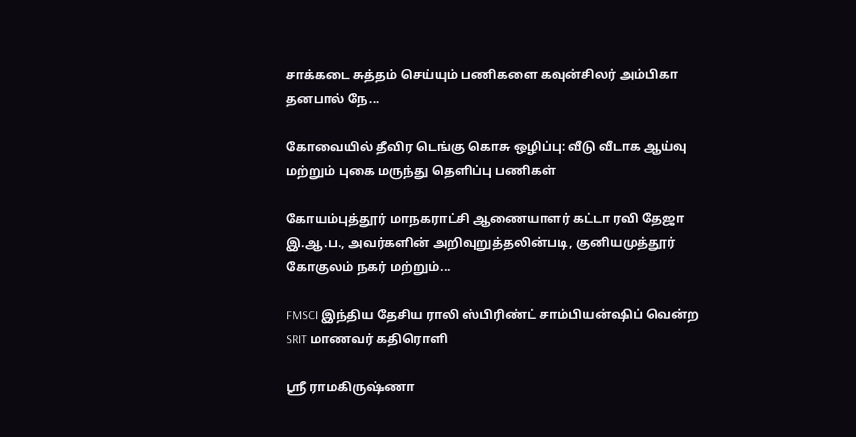சாக்கடை சுத்தம் செய்யும் பணிகளை கவுன்சிலர் அம்பிகா தனபால் நே...

கோவையில் தீவிர டெங்கு கொசு ஒழிப்பு: வீடு வீடாக ஆய்வு மற்றும் புகை மருந்து தெளிப்பு பணிகள்

கோயம்புத்தூர் மாநகராட்சி ஆணையாளர் கட்டா ரவி தேஜா இ.ஆ.ப., அவர்களின் அறிவுறுத்தலின்படி, குனியமுத்தூர் கோகுலம் நகர் மற்றும்...

FMSCI இந்திய தேசிய ராலி ஸ்பிரிண்ட் சாம்பியன்ஷிப் வென்ற SRIT மாணவர் கதிரொளி

ஸ்ரீ ராமகிருஷ்ணா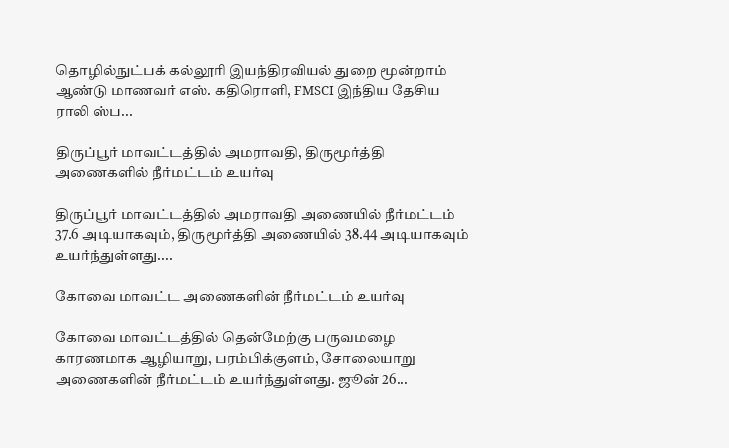தொழில்நுட்பக் கல்லூரி இயந்திரவியல் துறை மூன்றாம் ஆண்டு மாணவர் எஸ். கதிரொளி, FMSCI இந்திய தேசிய ராலி ஸ்ப...

திருப்பூர் மாவட்டத்தில் அமராவதி, திருமூர்த்தி அணைகளில் நீர்மட்டம் உயர்வு

திருப்பூர் மாவட்டத்தில் அமராவதி அணையில் நீர்மட்டம் 37.6 அடியாகவும், திருமூர்த்தி அணையில் 38.44 அடியாகவும் உயர்ந்துள்ளது....

கோவை மாவட்ட அணைகளின் நீர்மட்டம் உயர்வு

கோவை மாவட்டத்தில் தென்மேற்கு பருவமழை காரணமாக ஆழியாறு, பரம்பிக்குளம், சோலையாறு அணைகளின் நீர்மட்டம் உயர்ந்துள்ளது. ஜூன் 26...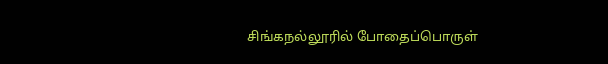சிங்கநல்லூரில் போதைப்பொருள்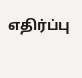எதிர்ப்பு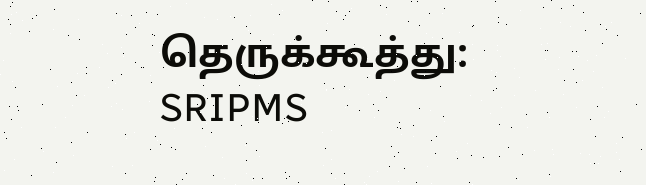தெருக்கூத்து: SRIPMS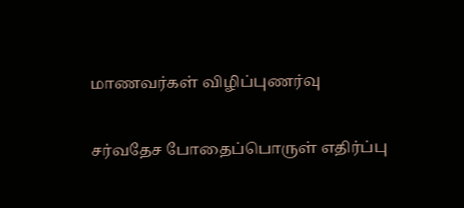மாணவர்கள் விழிப்புணர்வு

சர்வதேச போதைப்பொருள் எதிர்ப்பு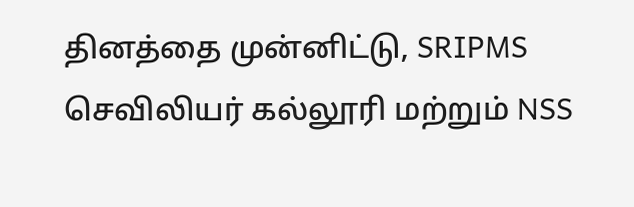தினத்தை முன்னிட்டு, SRIPMS செவிலியர் கல்லூரி மற்றும் NSS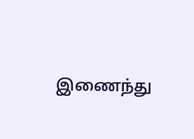இணைந்து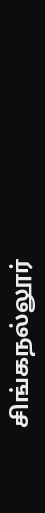சிங்கநல்லூர்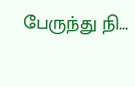பேருந்து நி...